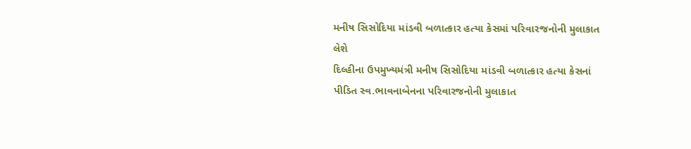મનીષ સિસોદિયા માંડવી બળાત્કાર હત્યા કેસમાં પરિવારજનોની મુલાકાત લેશે
દિલ્હીના ઉપમુખ્યમંત્રી મનીષ સિસોદિયા માંડવી બળાત્કાર હત્યા કેસનાં પીડિત સ્વ.ભાવનાબેનના પરિવારજનોની મુલાકાત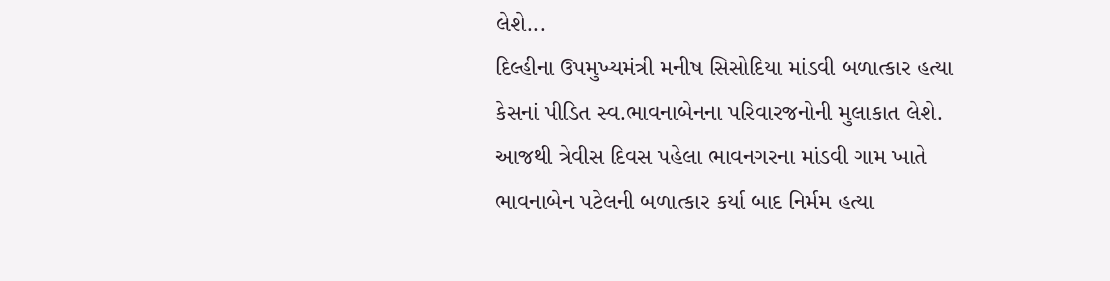લેશે...
દિલ્હીના ઉપમુખ્યમંત્રી મનીષ સિસોદિયા માંડવી બળાત્કાર હત્યા કેસનાં પીડિત સ્વ.ભાવનાબેનના પરિવારજનોની મુલાકાત લેશે. આજથી ત્રેવીસ દિવસ પહેલા ભાવનગરના માંડવી ગામ ખાતે ભાવનાબેન પટેલની બળાત્કાર કર્યા બાદ નિર્મમ હત્યા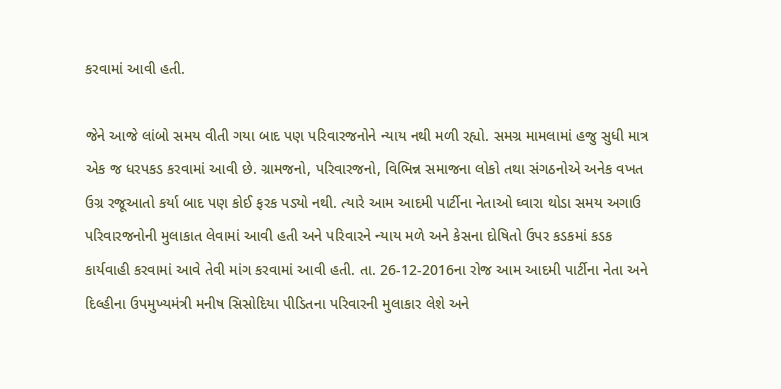કરવામાં આવી હતી.

જેને આજે લાંબો સમય વીતી ગયા બાદ પણ પરિવારજનોને ન્યાય નથી મળી રહ્યો. સમગ્ર મામલામાં હજુ સુધી માત્ર એક જ ધરપકડ કરવામાં આવી છે. ગ્રામજનો, પરિવારજનો, વિભિન્ન સમાજના લોકો તથા સંગઠનોએ અનેક વખત ઉગ્ર રજૂઆતો કર્યા બાદ પણ કોઈ ફરક પડ્યો નથી. ત્યારે આમ આદમી પાર્ટીના નેતાઓ ઘ્વારા થોડા સમય અગાઉ પરિવારજનોની મુલાકાત લેવામાં આવી હતી અને પરિવારને ન્યાય મળે અને કેસના દોષિતો ઉપર કડકમાં કડક કાર્યવાહી કરવામાં આવે તેવી માંગ કરવામાં આવી હતી. તા. 26-12-2016ના રોજ આમ આદમી પાર્ટીના નેતા અને દિલ્હીના ઉપમુખ્યમંત્રી મનીષ સિસોદિયા પીડિતના પરિવારની મુલાકાર લેશે અને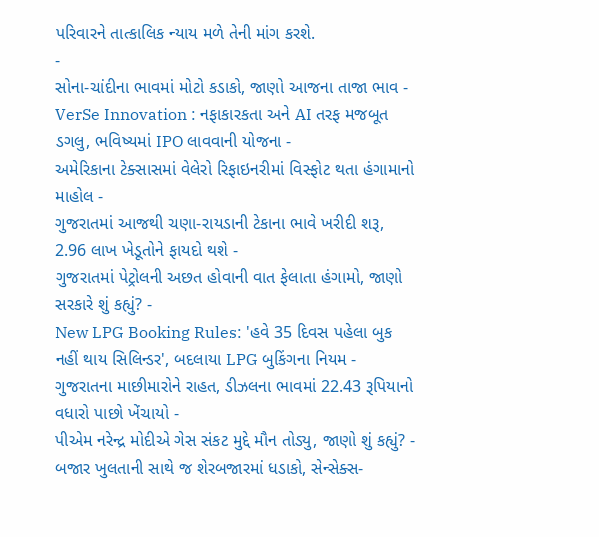પરિવારને તાત્કાલિક ન્યાય મળે તેની માંગ કરશે.
-
સોના-ચાંદીના ભાવમાં મોટો કડાકો, જાણો આજના તાજા ભાવ -
VerSe Innovation : નફાકારકતા અને AI તરફ મજબૂત ડગલુ, ભવિષ્યમાં IPO લાવવાની યોજના -
અમેરિકાના ટેક્સાસમાં વેલેરો રિફાઇનરીમાં વિસ્ફોટ થતા હંગામાનો માહોલ -
ગુજરાતમાં આજથી ચણા-રાયડાની ટેકાના ભાવે ખરીદી શરૂ, 2.96 લાખ ખેડૂતોને ફાયદો થશે -
ગુજરાતમાં પેટ્રોલની અછત હોવાની વાત ફેલાતા હંગામો, જાણો સરકારે શું કહ્યું? -
New LPG Booking Rules: 'હવે 35 દિવસ પહેલા બુક નહીં થાય સિલિન્ડર', બદલાયા LPG બુકિંગના નિયમ -
ગુજરાતના માછીમારોને રાહત, ડીઝલના ભાવમાં 22.43 રૂપિયાનો વધારો પાછો ખેંચાયો -
પીએમ નરેન્દ્ર મોદીએ ગેસ સંકટ મુદ્દે મૌન તોડ્યુ, જાણો શું કહ્યું? -
બજાર ખુલતાની સાથે જ શેરબજારમાં ધડાકો, સેન્સેક્સ-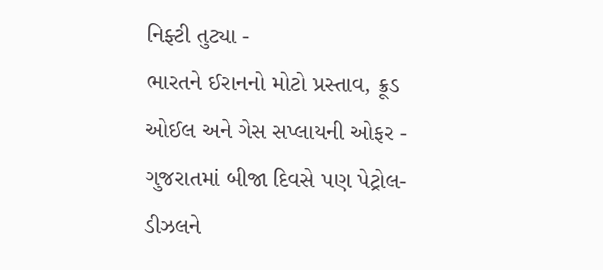નિફ્ટી તુટ્યા -
ભારતને ઈરાનનો મોટો પ્રસ્તાવ, ક્રૂડ ઓઈલ અને ગેસ સપ્લાયની ઓફર -
ગુજરાતમાં બીજા દિવસે પણ પેટ્રોલ-ડીઝલને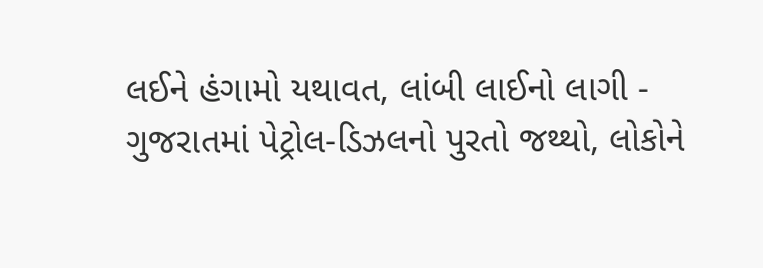લઈને હંગામો યથાવત, લાંબી લાઈનો લાગી -
ગુજરાતમાં પેટ્રોલ-ડિઝલનો પુરતો જથ્થો, લોકોને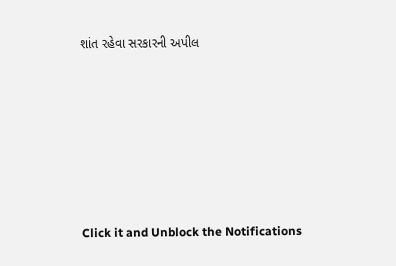શાંત રહેવા સરકારની અપીલ








Click it and Unblock the Notifications